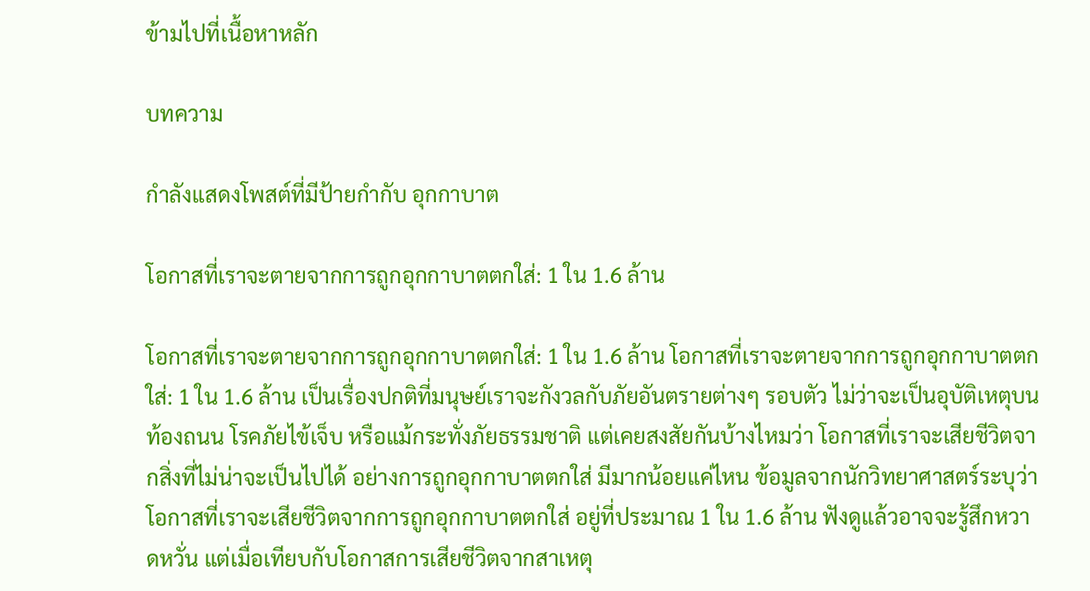ข้ามไปที่เนื้อหาหลัก

บทความ

กำลังแสดงโพสต์ที่มีป้ายกำกับ อุกกาบาต

โอกาสที่เราจะตายจากการถูกอุกกาบาตตกใส่: 1 ใน 1.6 ล้าน

โอกาสที่เราจะตายจากการถูกอุกกาบาตตกใส่: 1 ใน 1.6 ล้าน โอกาสที่เราจะตายจากการถูกอุกกาบาตตกใส่: 1 ใน 1.6 ล้าน เป็นเรื่องปกติที่มนุษย์เราจะกังวลกับภัยอันตรายต่างๆ รอบตัว ไม่ว่าจะเป็นอุบัติเหตุบนท้องถนน โรคภัยไข้เจ็บ หรือแม้กระทั่งภัยธรรมชาติ แต่เคยสงสัยกันบ้างไหมว่า โอกาสที่เราจะเสียชีวิตจากสิ่งที่ไม่น่าจะเป็นไปได้ อย่างการถูกอุกกาบาตตกใส่ มีมากน้อยแค่ไหน ข้อมูลจากนักวิทยาศาสตร์ระบุว่า โอกาสที่เราจะเสียชีวิตจากการถูกอุกกาบาตตกใส่ อยู่ที่ประมาณ 1 ใน 1.6 ล้าน ฟังดูแล้วอาจจะรู้สึกหวาดหวั่น แต่เมื่อเทียบกับโอกาสการเสียชีวิตจากสาเหตุ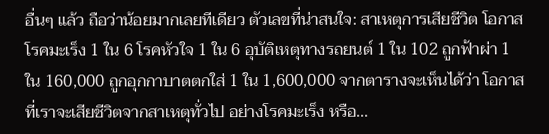อื่นๆ แล้ว ถือว่าน้อยมากเลยทีเดียว ตัวเลขที่น่าสนใจ: สาเหตุการเสียชีวิต โอกาส โรคมะเร็ง 1 ใน 6 โรคหัวใจ 1 ใน 6 อุบัติเหตุทางรถยนต์ 1 ใน 102 ถูกฟ้าผ่า 1 ใน 160,000 ถูกอุกกาบาตตกใส่ 1 ใน 1,600,000 จากตารางจะเห็นได้ว่า โอกาสที่เราจะเสียชีวิตจากสาเหตุทั่วไป อย่างโรคมะเร็ง หรือ...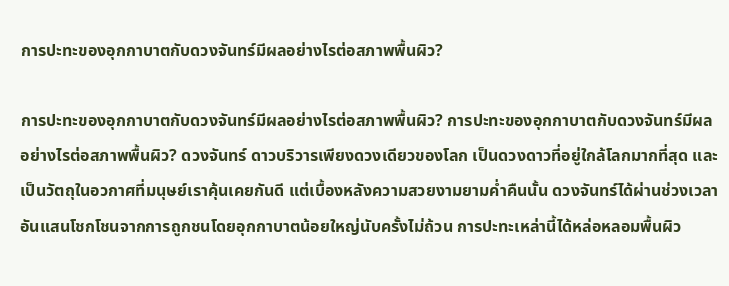การปะทะของอุกกาบาตกับดวงจันทร์มีผลอย่างไรต่อสภาพพื้นผิว?

การปะทะของอุกกาบาตกับดวงจันทร์มีผลอย่างไรต่อสภาพพื้นผิว? การปะทะของอุกกาบาตกับดวงจันทร์มีผลอย่างไรต่อสภาพพื้นผิว? ดวงจันทร์ ดาวบริวารเพียงดวงเดียวของโลก เป็นดวงดาวที่อยู่ใกล้โลกมากที่สุด และเป็นวัตถุในอวกาศที่มนุษย์เราคุ้นเคยกันดี แต่เบื้องหลังความสวยงามยามค่ำคืนนั้น ดวงจันทร์ได้ผ่านช่วงเวลาอันแสนโชกโชนจากการถูกชนโดยอุกกาบาตน้อยใหญ่นับครั้งไม่ถ้วน การปะทะเหล่านี้ได้หล่อหลอมพื้นผิว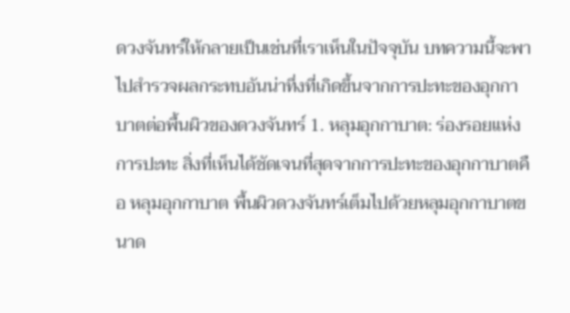ดวงจันทร์ให้กลายเป็นเช่นที่เราเห็นในปัจจุบัน บทความนี้จะพาไปสำรวจผลกระทบอันน่าทึ่งที่เกิดขึ้นจากการปะทะของอุกกาบาตต่อพื้นผิวของดวงจันทร์ 1. หลุมอุกกาบาต: ร่องรอยแห่งการปะทะ สิ่งที่เห็นได้ชัดเจนที่สุดจากการปะทะของอุกกาบาตคือ หลุมอุกกาบาต พื้นผิวดวงจันทร์เต็มไปด้วยหลุมอุกกาบาตขนาด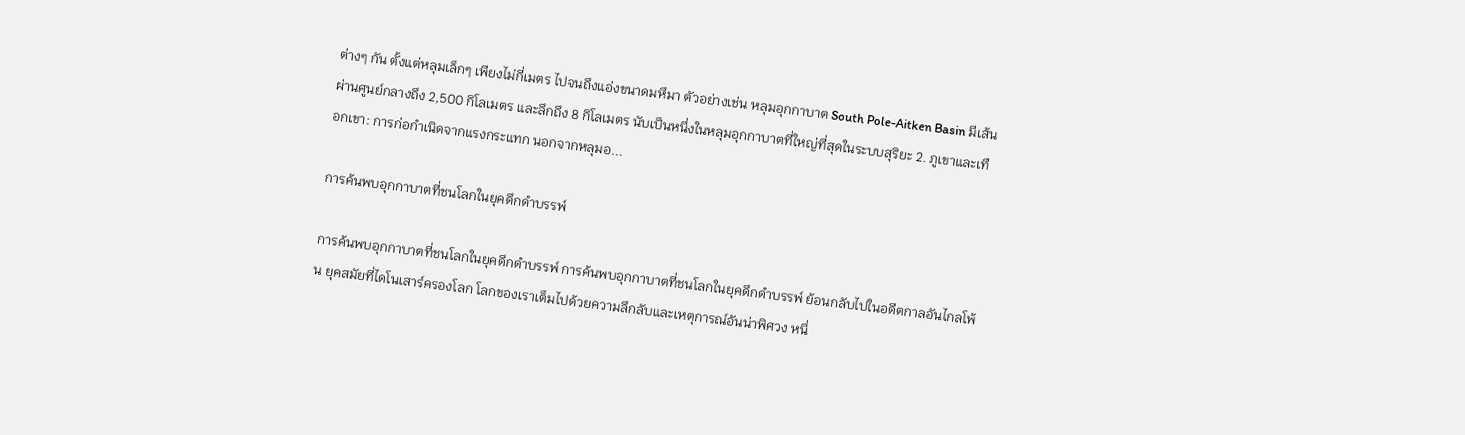ต่างๆ กัน ตั้งแต่หลุมเล็กๆ เพียงไม่กี่เมตร ไปจนถึงแอ่งขนาดมหึมา ตัวอย่างเช่น หลุมอุกกาบาต South Pole-Aitken Basin มีเส้นผ่านศูนย์กลางถึง 2,500 กิโลเมตร และลึกถึง 8 กิโลเมตร นับเป็นหนึ่งในหลุมอุกกาบาตที่ใหญ่ที่สุดในระบบสุริยะ 2. ภูเขาและเทือกเขา: การก่อกำเนิดจากแรงกระแทก นอกจากหลุมอ...

การค้นพบอุกกาบาตที่ชนโลกในยุคดึกดำบรรพ์

การค้นพบอุกกาบาตที่ชนโลกในยุคดึกดำบรรพ์ การค้นพบอุกกาบาตที่ชนโลกในยุคดึกดำบรรพ์ ย้อนกลับไปในอดีตกาลอันไกลโพ้น ยุคสมัยที่ไดโนเสาร์ครองโลก โลกของเราเต็มไปด้วยความลึกลับและเหตุการณ์อันน่าพิศวง หนึ่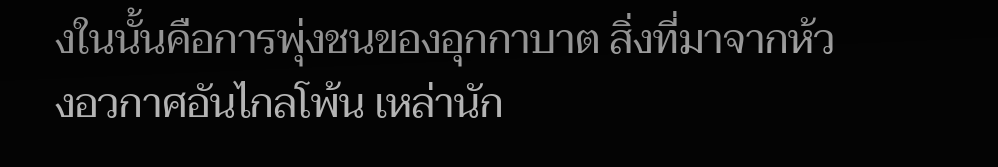งในนั้นคือการพุ่งชนของอุกกาบาต สิ่งที่มาจากห้วงอวกาศอันไกลโพ้น เหล่านัก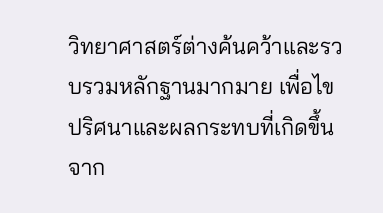วิทยาศาสตร์ต่างค้นคว้าและรวบรวมหลักฐานมากมาย เพื่อไขปริศนาและผลกระทบที่เกิดขึ้นจาก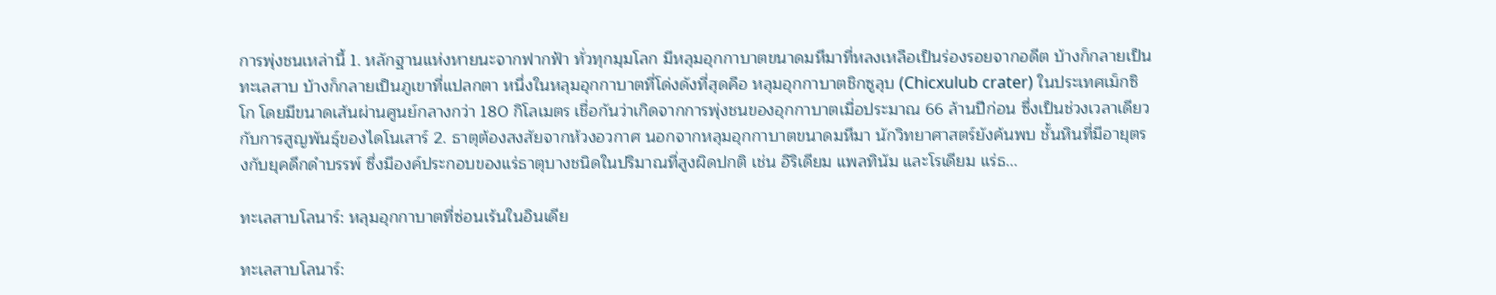การพุ่งชนเหล่านี้ 1. หลักฐานแห่งหายนะจากฟากฟ้า ทั่วทุกมุมโลก มีหลุมอุกกาบาตขนาดมหึมาที่หลงเหลือเป็นร่องรอยจากอดีต บ้างก็กลายเป็นทะเลสาบ บ้างก็กลายเป็นภูเขาที่แปลกตา หนึ่งในหลุมอุกกาบาตที่โด่งดังที่สุดคือ หลุมอุกกาบาตชิกซูลุบ (Chicxulub crater) ในประเทศเม็กซิโก โดยมีขนาดเส้นผ่านศูนย์กลางกว่า 180 กิโลเมตร เชื่อกันว่าเกิดจากการพุ่งชนของอุกกาบาตเมื่อประมาณ 66 ล้านปีก่อน ซึ่งเป็นช่วงเวลาเดียวกับการสูญพันธุ์ของไดโนเสาร์ 2. ธาตุต้องสงสัยจากห้วงอวกาศ นอกจากหลุมอุกกาบาตขนาดมหึมา นักวิทยาศาสตร์ยังค้นพบ ชั้นหินที่มีอายุตรงกับยุคดึกดำบรรพ์ ซึ่งมีองค์ประกอบของแร่ธาตุบางชนิดในปริมาณที่สูงผิดปกติ เช่น อิริเดียม แพลทินัม และโรเดียม แร่ธ...

ทะเลสาบโลนาร์: หลุมอุกกาบาตที่ซ่อนเร้นในอินเดีย

ทะเลสาบโลนาร์: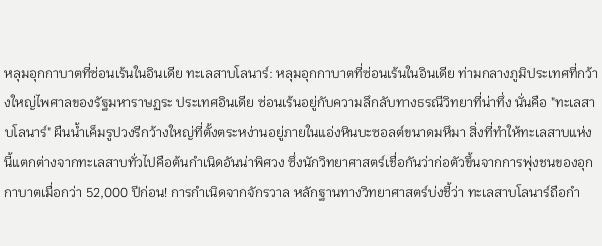หลุมอุกกาบาตที่ซ่อนเร้นในอินเดีย ทะเลสาบโลนาร์: หลุมอุกกาบาตที่ซ่อนเร้นในอินเดีย ท่ามกลางภูมิประเทศที่กว้างใหญ่ไพศาลของรัฐมหาราษฏระ ประเทศอินเดีย ซ่อนเร้นอยู่กับความลึกลับทางธรณีวิทยาที่น่าทึ่ง นั่นคือ "ทะเลสาบโลนาร์" ผืนน้ำเค็มรูปวงรีกว้างใหญ่ที่ตั้งตระหง่านอยู่ภายในแอ่งหินบะซอลต์ขนาดมหึมา สิ่งที่ทำให้ทะเลสาบแห่งนี้แตกต่างจากทะเลสาบทั่วไปคือต้นกำเนิดอันน่าพิศวง ซึ่งนักวิทยาศาสตร์เชื่อกันว่าก่อตัวขึ้นจากการพุ่งชนของอุกกาบาตเมื่อกว่า 52,000 ปีก่อน! การกำเนิดจากจักรวาล หลักฐานทางวิทยาศาสตร์บ่งชี้ว่า ทะเลสาบโลนาร์ถือกำ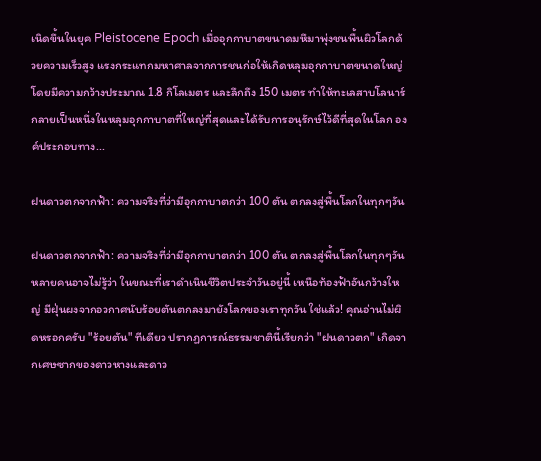เนิดขึ้นในยุค Pleistocene Epoch เมื่ออุกกาบาตขนาดมหึมาพุ่งชนพื้นผิวโลกด้วยความเร็วสูง แรงกระแทกมหาศาลจากการชนก่อให้เกิดหลุมอุกกาบาตขนาดใหญ่ โดยมีความกว้างประมาณ 1.8 กิโลเมตร และลึกถึง 150 เมตร ทำให้ทะเลสาบโลนาร์กลายเป็นหนึ่งในหลุมอุกกาบาตที่ใหญ่ที่สุดและได้รับการอนุรักษ์ไว้ดีที่สุดในโลก องค์ประกอบทาง...

ฝนดาวตกจากฟ้า: ความจริงที่ว่ามีอุกกาบาตกว่า 100 ตัน ตกลงสู่พื้นโลกในทุกๆวัน

ฝนดาวตกจากฟ้า: ความจริงที่ว่ามีอุกกาบาตกว่า 100 ตัน ตกลงสู่พื้นโลกในทุกๆวัน หลายคนอาจไม่รู้ว่า ในขณะที่เราดำเนินชีวิตประจำวันอยู่นี้ เหนือท้องฟ้าอันกว้างใหญ่ มีฝุ่นผงจากอวกาศนับร้อยตันตกลงมายังโลกของเราทุกวัน ใช่แล้ว! คุณอ่านไม่ผิดหรอกครับ "ร้อยตัน" ทีเดียว ปรากฏการณ์ธรรมชาตินี้เรียกว่า "ฝนดาวตก" เกิดจากเศษซากของดาวหางและดาว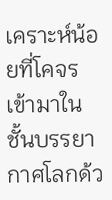เคราะห์น้อยที่โคจรเข้ามาในชั้นบรรยากาศโลกด้ว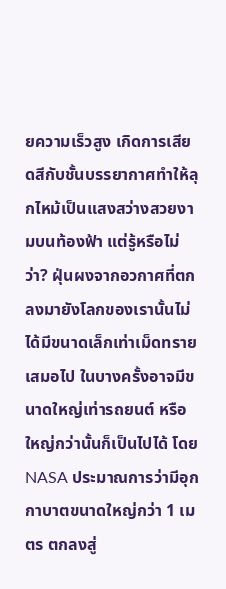ยความเร็วสูง เกิดการเสียดสีกับชั้นบรรยากาศทำให้ลุกไหม้เป็นแสงสว่างสวยงามบนท้องฟ้า แต่รู้หรือไม่ว่า? ฝุ่นผงจากอวกาศที่ตกลงมายังโลกของเรานั้นไม่ได้มีขนาดเล็กเท่าเม็ดทรายเสมอไป ในบางครั้งอาจมีขนาดใหญ่เท่ารถยนต์ หรือใหญ่กว่านั้นก็เป็นไปได้ โดย NASA ประมาณการว่ามีอุกกาบาตขนาดใหญ่กว่า 1 เมตร ตกลงสู่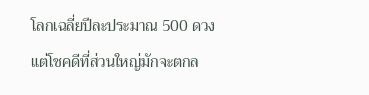โลกเฉลี่ยปีละประมาณ 500 ดวง แต่โชคดีที่ส่วนใหญ่มักจะตกล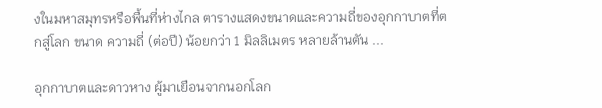งในมหาสมุทรหรือพื้นที่ห่างไกล ตารางแสดงขนาดและความถี่ของอุกกาบาตที่ตกสู่โลก ขนาด ความถี่ (ต่อปี) น้อยกว่า 1 มิลลิเมตร หลายล้านตัน ...

อุกกาบาตและดาวหาง ผู้มาเยือนจากนอกโลก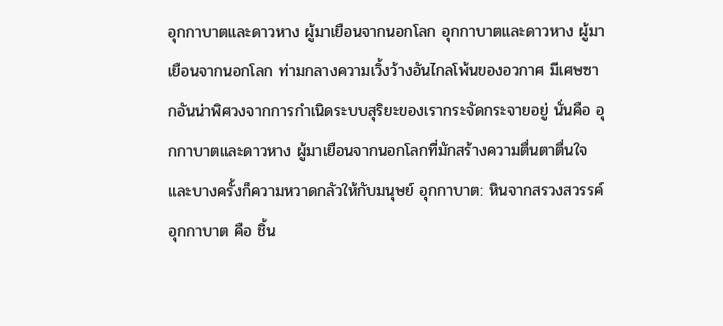อุกกาบาตและดาวหาง ผู้มาเยือนจากนอกโลก อุกกาบาตและดาวหาง ผู้มาเยือนจากนอกโลก ท่ามกลางความเวิ้งว้างอันไกลโพ้นของอวกาศ มีเศษซากอันน่าพิศวงจากการกำเนิดระบบสุริยะของเรากระจัดกระจายอยู่ นั่นคือ อุกกาบาตและดาวหาง ผู้มาเยือนจากนอกโลกที่มักสร้างความตื่นตาตื่นใจและบางครั้งก็ความหวาดกลัวให้กับมนุษย์ อุกกาบาต: หินจากสรวงสวรรค์ อุกกาบาต คือ ชิ้น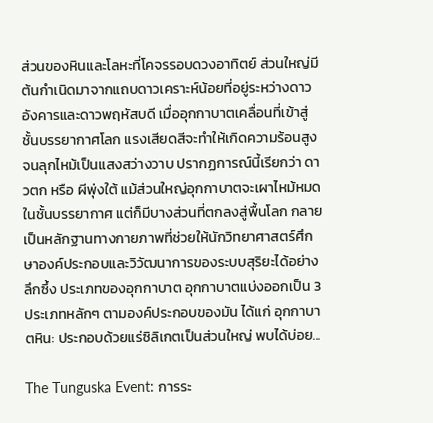ส่วนของหินและโลหะที่โคจรรอบดวงอาทิตย์ ส่วนใหญ่มีต้นกำเนิดมาจากแถบดาวเคราะห์น้อยที่อยู่ระหว่างดาวอังคารและดาวพฤหัสบดี เมื่ออุกกาบาตเคลื่อนที่เข้าสู่ชั้นบรรยากาศโลก แรงเสียดสีจะทำให้เกิดความร้อนสูงจนลุกไหม้เป็นแสงสว่างวาบ ปรากฏการณ์นี้เรียกว่า ดาวตก หรือ ผีพุ่งใต้ แม้ส่วนใหญ่อุกกาบาตจะเผาไหม้หมดในชั้นบรรยากาศ แต่ก็มีบางส่วนที่ตกลงสู่พื้นโลก กลายเป็นหลักฐานทางกายภาพที่ช่วยให้นักวิทยาศาสตร์ศึกษาองค์ประกอบและวิวัฒนาการของระบบสุริยะได้อย่างลึกซึ้ง ประเภทของอุกกาบาต อุกกาบาตแบ่งออกเป็น 3 ประเภทหลักๆ ตามองค์ประกอบของมัน ได้แก่ อุกกาบาตหิน: ประกอบด้วยแร่ซิลิเกตเป็นส่วนใหญ่ พบได้บ่อย...

The Tunguska Event: การระ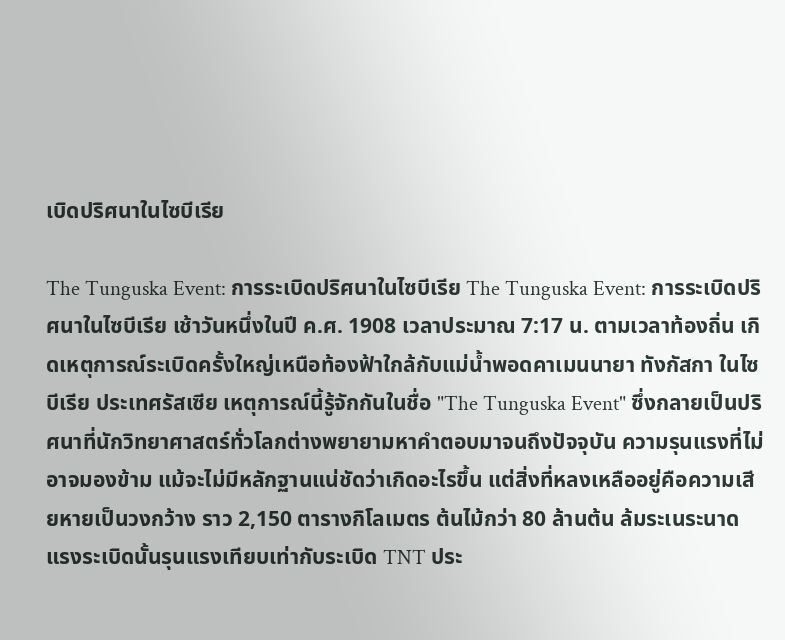เบิดปริศนาในไซบีเรีย

The Tunguska Event: การระเบิดปริศนาในไซบีเรีย The Tunguska Event: การระเบิดปริศนาในไซบีเรีย เช้าวันหนึ่งในปี ค.ศ. 1908 เวลาประมาณ 7:17 น. ตามเวลาท้องถิ่น เกิดเหตุการณ์ระเบิดครั้งใหญ่เหนือท้องฟ้าใกล้กับแม่น้ำพอดคาเมนนายา ทังกัสกา ในไซบีเรีย ประเทศรัสเซีย เหตุการณ์นี้รู้จักกันในชื่อ "The Tunguska Event" ซึ่งกลายเป็นปริศนาที่นักวิทยาศาสตร์ทั่วโลกต่างพยายามหาคำตอบมาจนถึงปัจจุบัน ความรุนแรงที่ไม่อาจมองข้าม แม้จะไม่มีหลักฐานแน่ชัดว่าเกิดอะไรขึ้น แต่สิ่งที่หลงเหลืออยู่คือความเสียหายเป็นวงกว้าง ราว 2,150 ตารางกิโลเมตร ต้นไม้กว่า 80 ล้านต้น ล้มระเนระนาด แรงระเบิดนั้นรุนแรงเทียบเท่ากับระเบิด TNT ประ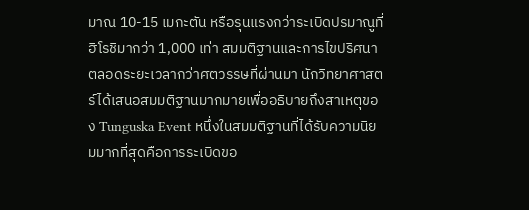มาณ 10-15 เมกะตัน หรือรุนแรงกว่าระเบิดปรมาณูที่ฮิโรชิมากว่า 1,000 เท่า สมมติฐานและการไขปริศนา ตลอดระยะเวลากว่าศตวรรษที่ผ่านมา นักวิทยาศาสตร์ได้เสนอสมมติฐานมากมายเพื่ออธิบายถึงสาเหตุของ Tunguska Event หนึ่งในสมมติฐานที่ได้รับความนิยมมากที่สุดคือการระเบิดขอ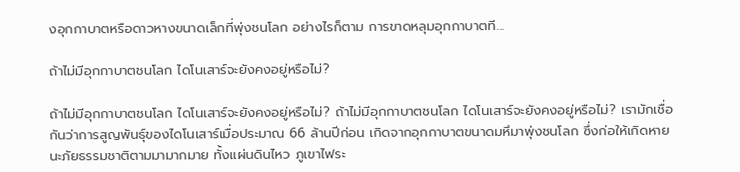งอุกกาบาตหรือดาวหางขนาดเล็กที่พุ่งชนโลก อย่างไรก็ตาม การขาดหลุมอุกกาบาตที...

ถ้าไม่มีอุกกาบาตชนโลก ไดโนเสาร์จะยังคงอยู่หรือไม่?

ถ้าไม่มีอุกกาบาตชนโลก ไดโนเสาร์จะยังคงอยู่หรือไม่? ถ้าไม่มีอุกกาบาตชนโลก ไดโนเสาร์จะยังคงอยู่หรือไม่? เรามักเชื่อกันว่าการสูญพันธุ์ของไดโนเสาร์เมื่อประมาณ 66 ล้านปีก่อน เกิดจากอุกกาบาตขนาดมหึมาพุ่งชนโลก ซึ่งก่อให้เกิดหายนะภัยธรรมชาติตามมามากมาย ทั้งแผ่นดินไหว ภูเขาไฟระ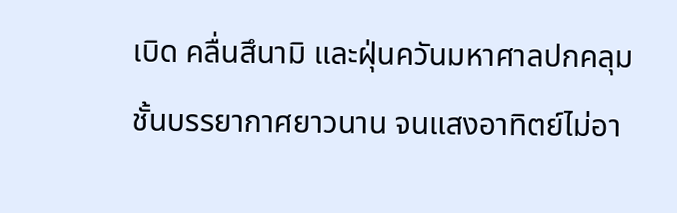เบิด คลื่นสึนามิ และฝุ่นควันมหาศาลปกคลุมชั้นบรรยากาศยาวนาน จนแสงอาทิตย์ไม่อา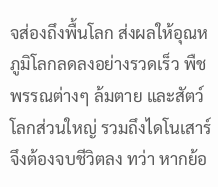จส่องถึงพื้นโลก ส่งผลให้อุณหภูมิโลกลดลงอย่างรวดเร็ว พืชพรรณต่างๆ ล้มตาย และสัตว์โลกส่วนใหญ่ รวมถึงไดโนเสาร์ จึงต้องจบชีวิตลง ทว่า หากย้อ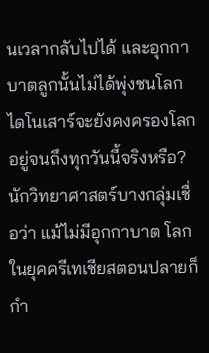นเวลากลับไปได้ และอุกกาบาตลูกนั้นไม่ได้พุ่งชนโลก ไดโนเสาร์จะยังคงครองโลกอยู่จนถึงทุกวันนี้จริงหรือ? นักวิทยาศาสตร์บางกลุ่มเชื่อว่า แม้ไม่มีอุกกาบาต โลกในยุคครีเทเชียสตอนปลายก็กำ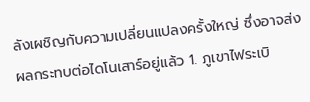ลังเผชิญกับความเปลี่ยนแปลงครั้งใหญ่ ซึ่งอาจส่งผลกระทบต่อไดโนเสาร์อยู่แล้ว 1. ภูเขาไฟระเบิ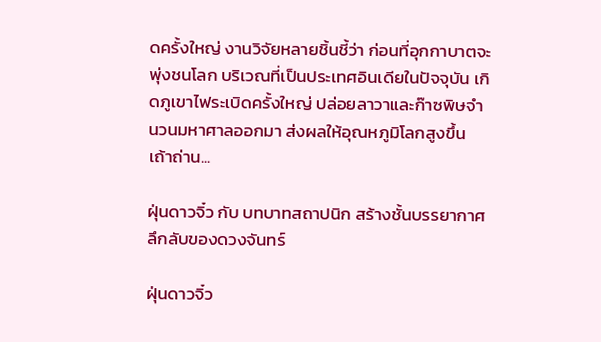ดครั้งใหญ่ งานวิจัยหลายชิ้นชี้ว่า ก่อนที่อุกกาบาตจะพุ่งชนโลก บริเวณที่เป็นประเทศอินเดียในปัจจุบัน เกิดภูเขาไฟระเบิดครั้งใหญ่ ปล่อยลาวาและก๊าซพิษจำนวนมหาศาลออกมา ส่งผลให้อุณหภูมิโลกสูงขึ้น เถ้าถ่าน...

ฝุ่นดาวจิ๋ว กับ บทบาทสถาปนิก สร้างชั้นบรรยากาศลึกลับของดวงจันทร์

ฝุ่นดาวจิ๋ว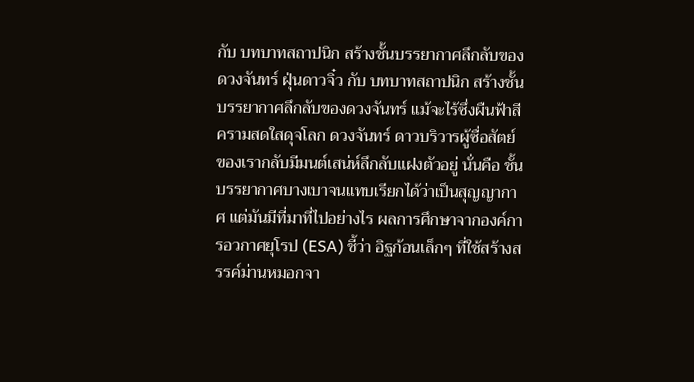กับ บทบาทสถาปนิก สร้างชั้นบรรยากาศลึกลับของดวงจันทร์ ฝุ่นดาวจิ๋ว กับ บทบาทสถาปนิก สร้างชั้นบรรยากาศลึกลับของดวงจันทร์ แม้จะไร้ซึ่งผืนฟ้าสีครามสดใสดุจโลก ดวงจันทร์ ดาวบริวารผู้ซื่อสัตย์ของเรากลับมีมนต์เสน่ห์ลึกลับแฝงตัวอยู่ นั่นคือ ชั้นบรรยากาศบางเบาจนแทบเรียกได้ว่าเป็นสุญญากาศ แต่มันมีที่มาที่ไปอย่างไร ผลการศึกษาจากองค์การอวกาศยุโรป (ESA) ชี้ว่า อิฐก้อนเล็กๆ ที่ใช้สร้างสรรค์ม่านหมอกจา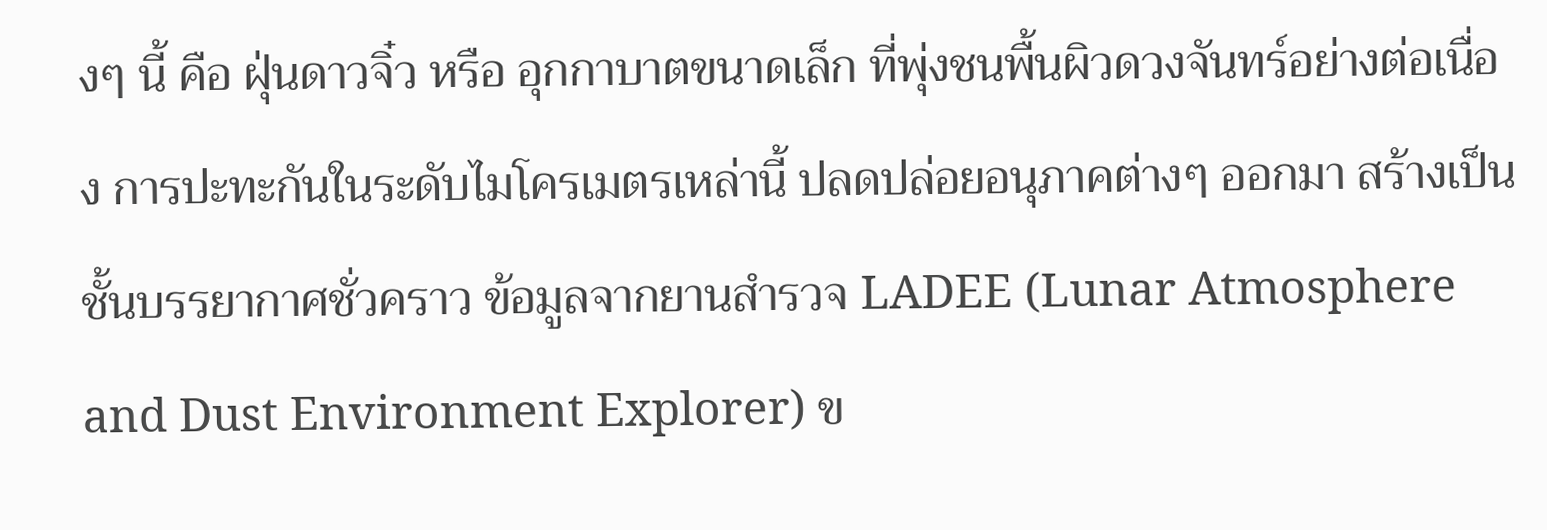งๆ นี้ คือ ฝุ่นดาวจิ๋ว หรือ อุกกาบาตขนาดเล็ก ที่พุ่งชนพื้นผิวดวงจันทร์อย่างต่อเนื่อง การปะทะกันในระดับไมโครเมตรเหล่านี้ ปลดปล่อยอนุภาคต่างๆ ออกมา สร้างเป็นชั้นบรรยากาศชั่วคราว ข้อมูลจากยานสำรวจ LADEE (Lunar Atmosphere and Dust Environment Explorer) ข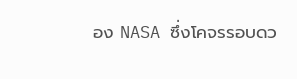อง NASA ซึ่งโคจรรอบดว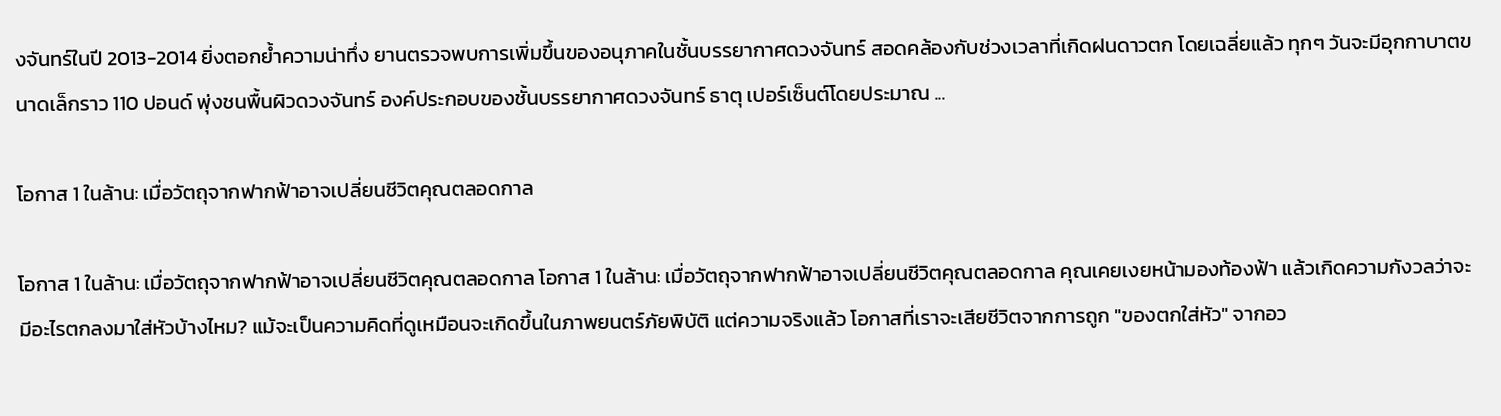งจันทร์ในปี 2013-2014 ยิ่งตอกย้ำความน่าทึ่ง ยานตรวจพบการเพิ่มขึ้นของอนุภาคในชั้นบรรยากาศดวงจันทร์ สอดคล้องกับช่วงเวลาที่เกิดฝนดาวตก โดยเฉลี่ยแล้ว ทุกๆ วันจะมีอุกกาบาตขนาดเล็กราว 110 ปอนด์ พุ่งชนพื้นผิวดวงจันทร์ องค์ประกอบของชั้นบรรยากาศดวงจันทร์ ธาตุ เปอร์เซ็นต์โดยประมาณ ...

โอกาส 1 ในล้าน: เมื่อวัตถุจากฟากฟ้าอาจเปลี่ยนชีวิตคุณตลอดกาล

โอกาส 1 ในล้าน: เมื่อวัตถุจากฟากฟ้าอาจเปลี่ยนชีวิตคุณตลอดกาล โอกาส 1 ในล้าน: เมื่อวัตถุจากฟากฟ้าอาจเปลี่ยนชีวิตคุณตลอดกาล คุณเคยเงยหน้ามองท้องฟ้า แล้วเกิดความกังวลว่าจะมีอะไรตกลงมาใส่หัวบ้างไหม? แม้จะเป็นความคิดที่ดูเหมือนจะเกิดขึ้นในภาพยนตร์ภัยพิบัติ แต่ความจริงแล้ว โอกาสที่เราจะเสียชีวิตจากการถูก "ของตกใส่หัว" จากอว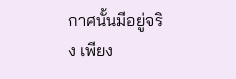กาศนั้นมีอยู่จริง เพียง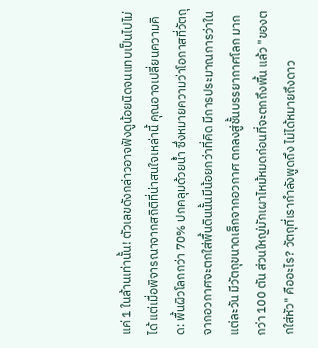แค่ 1 ในล้านเท่านั้น! ตัวเลขดังกล่าวอาจฟังดูน้อยนิดจนแทบเป็นไปไม่ได้ แต่เมื่อพิจารณาจากสถิติที่น่าสนใจเหล่านี้ คุณอาจเปลี่ยนความคิด: พื้นผิวโลกกว่า 70% ปกคลุมด้วยน้ำ ซึ่งหมายความว่าโอกาสที่วัตถุจากอวกาศจะตกใส่พื้นดินนั้นมีน้อยกว่าที่คิด มีการประมาณการว่าในแต่ละวัน มีวัตถุขนาดเล็กจากอวกาศ ตกลงสู่ชั้นบรรยากาศโลก มากกว่า 100 ตัน ส่วนใหญ่มักเผาไหม้หมดก่อนที่จะตกถึงพื้น แล้ว "ของตกใส่หัว" คืออะไร? วัตถุที่เรากำลังพูดถึง ไม่ได้หมายถึงดาว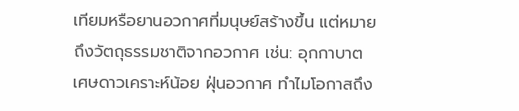เทียมหรือยานอวกาศที่มนุษย์สร้างขึ้น แต่หมายถึงวัตถุธรรมชาติจากอวกาศ เช่น: อุกกาบาต เศษดาวเคราะห์น้อย ฝุ่นอวกาศ ทำไมโอกาสถึง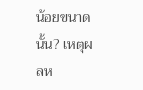น้อยขนาดนั้น? เหตุผลห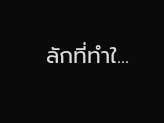ลักที่ทำใ...